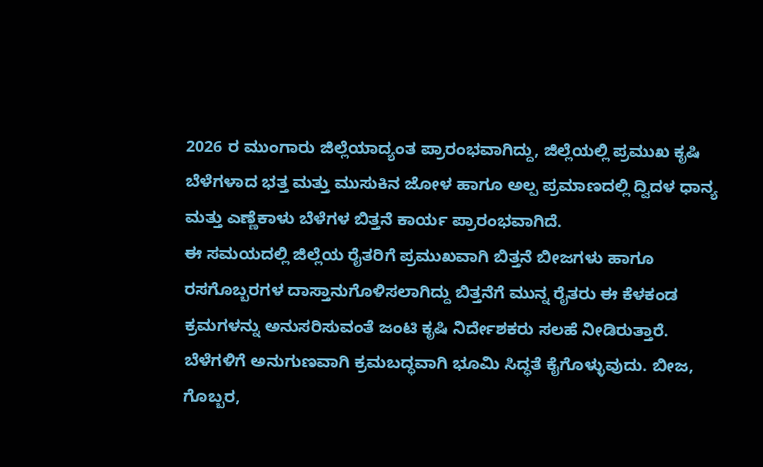2026 ರ ಮುಂಗಾರು ಜಿಲ್ಲೆಯಾದ್ಯಂತ ಪ್ರಾರಂಭವಾಗಿದ್ದು, ಜಿಲ್ಲೆಯಲ್ಲಿ ಪ್ರಮುಖ ಕೃಷಿ ಬೆಳೆಗಳಾದ ಭತ್ತ ಮತ್ತು ಮುಸುಕಿನ ಜೋಳ ಹಾಗೂ ಅಲ್ಪ ಪ್ರಮಾಣದಲ್ಲಿ ದ್ವಿದಳ ಧಾನ್ಯ ಮತ್ತು ಎಣ್ಣೆಕಾಳು ಬೆಳೆಗಳ ಬಿತ್ತನೆ ಕಾರ್ಯ ಪ್ರಾರಂಭವಾಗಿದೆ.
ಈ ಸಮಯದಲ್ಲಿ ಜಿಲ್ಲೆಯ ರೈತರಿಗೆ ಪ್ರಮುಖವಾಗಿ ಬಿತ್ತನೆ ಬೀಜಗಳು ಹಾಗೂ ರಸಗೊಬ್ಬರಗಳ ದಾಸ್ತಾನುಗೊಳಿಸಲಾಗಿದ್ದು ಬಿತ್ತನೆಗೆ ಮುನ್ನ ರೈತರು ಈ ಕೆಳಕಂಡ ಕ್ರಮಗಳನ್ನು ಅನುಸರಿಸುವಂತೆ ಜಂಟಿ ಕೃಷಿ ನಿರ್ದೇಶಕರು ಸಲಹೆ ನೀಡಿರುತ್ತಾರೆ.
ಬೆಳೆಗಳಿಗೆ ಅನುಗುಣವಾಗಿ ಕ್ರಮಬದ್ಧವಾಗಿ ಭೂಮಿ ಸಿದ್ಧತೆ ಕೈಗೊಳ್ಳುವುದು. ಬೀಜ, ಗೊಬ್ಬರ,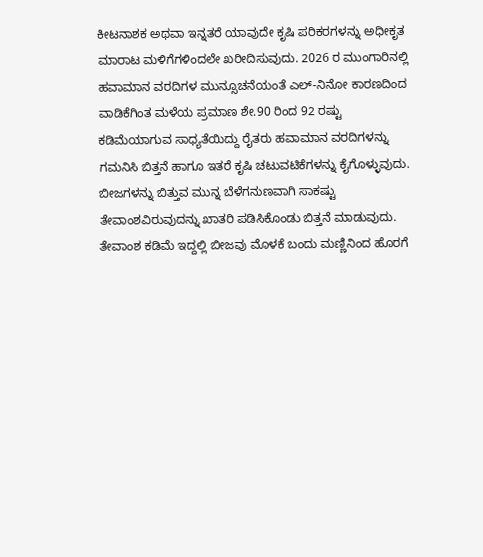ಕೀಟನಾಶಕ ಅಥವಾ ಇನ್ನತರೆ ಯಾವುದೇ ಕೃಷಿ ಪರಿಕರಗಳನ್ನು ಅಧೀಕೃತ ಮಾರಾಟ ಮಳಿಗೆಗಳಿಂದಲೇ ಖರೀದಿಸುವುದು. 2026 ರ ಮುಂಗಾರಿನಲ್ಲಿ ಹವಾಮಾನ ವರದಿಗಳ ಮುನ್ಸೂಚನೆಯಂತೆ ಎಲ್-ನಿನೋ ಕಾರಣದಿಂದ ವಾಡಿಕೆಗಿಂತ ಮಳೆಯ ಪ್ರಮಾಣ ಶೇ.90 ರಿಂದ 92 ರಷ್ಟು ಕಡಿಮೆಯಾಗುವ ಸಾಧ್ಯತೆಯಿದ್ದು ರೈತರು ಹವಾಮಾನ ವರದಿಗಳನ್ನು ಗಮನಿಸಿ ಬಿತ್ತನೆ ಹಾಗೂ ಇತರೆ ಕೃಷಿ ಚಟುವಟಿಕೆಗಳನ್ನು ಕೈಗೊಳ್ಳುವುದು.
ಬೀಜಗಳನ್ನು ಬಿತ್ತುವ ಮುನ್ನ ಬೆಳೆಗನುಣವಾಗಿ ಸಾಕಷ್ಟು ತೇವಾಂಶವಿರುವುದನ್ನು ಖಾತರಿ ಪಡಿಸಿಕೊಂಡು ಬಿತ್ತನೆ ಮಾಡುವುದು. ತೇವಾಂಶ ಕಡಿಮೆ ಇದ್ದಲ್ಲಿ ಬೀಜವು ಮೊಳಕೆ ಬಂದು ಮಣ್ಣಿನಿಂದ ಹೊರಗೆ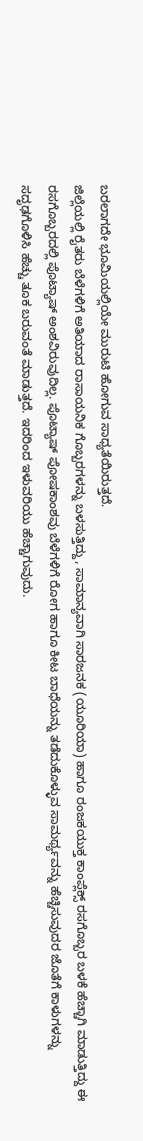ಬರಲಾಗದೇ ಭೂಮಿಯಲ್ಲಿಯೇ ಮುರುಟಿ ಹೋಗುವ ಸಾಧ್ಯತೆಯಿರುತ್ತದೆ.
ಜಿಲ್ಲೆಯಲ್ಲಿ ರೈತರು ಬೆಳೆಗಳಿಗೆ ಅತಿಯಾದ ರಾಸಾಯನಿಕ ಗೊಬ್ಬರಗಳನ್ನು ಬಳಸುತ್ತಿದ್ದು, ಸಾಮಾನ್ಯವಾಗಿ ಸಾರಜನಕ (ಯೂರಿಯಾ) ಹಾಗೂ ರಂಜಕಯುಕ್ತ ಕಾಂಪ್ಲೆಕ್ಸ್ ರಸಗೊಬ್ಬರ ಬಳಕೆ ಹೆಚ್ಚಾಗಿ ಮಾಡುತ್ತಿದ್ದು ಈ ರಸಗೊಬ್ಬರದಲ್ಲಿ ಪೊಟ್ಯಾಷ್ ಅಂಶವಿರುವುದಿಲ್ಲ. ಪೊಟ್ಯಾಷ್ ಪೋಷಕಾಂಶವು ಬೆಳೆಗಳಿಗೆ ರೋಗ ಹಾಗೂ ಕೀಟ ಬಾಧೆಯನ್ನು ತಡೆದುಕೊಳ್ಳುವ ಸಾಮರ್ಥ್ಯವನ್ನು ಹೆಚ್ಚಿಸುವುದರ ಜೊತೆಗೆ ಕಾಳುಗಳನ್ನು ಸದೃಢಗೊಳಿಸಿ ಹೆಚ್ಚು ತೂಕ ಬರುವಂತೆ ಮಾಡುತ್ತದೆ. ಇದರಿಂದ ಇಳುವರಿಯು ಹೆಚ್ಚಾಗುವುದು.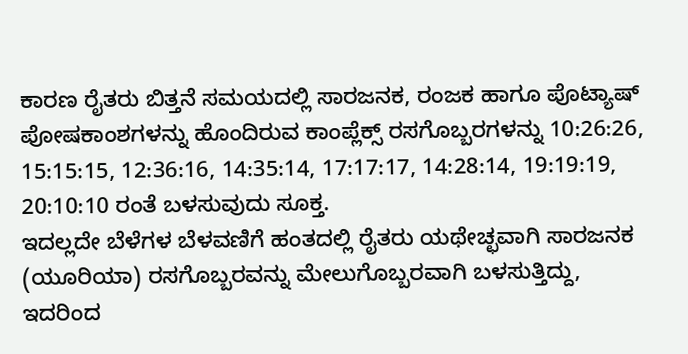ಕಾರಣ ರೈತರು ಬಿತ್ತನೆ ಸಮಯದಲ್ಲಿ ಸಾರಜನಕ, ರಂಜಕ ಹಾಗೂ ಪೊಟ್ಯಾಷ್ ಪೋಷಕಾಂಶಗಳನ್ನು ಹೊಂದಿರುವ ಕಾಂಪ್ಲೆಕ್ಸ್ ರಸಗೊಬ್ಬರಗಳನ್ನು 10:26:26, 15:15:15, 12:36:16, 14:35:14, 17:17:17, 14:28:14, 19:19:19, 20:10:10 ರಂತೆ ಬಳಸುವುದು ಸೂಕ್ತ.
ಇದಲ್ಲದೇ ಬೆಳೆಗಳ ಬೆಳವಣಿಗೆ ಹಂತದಲ್ಲಿ ರೈತರು ಯಥೇಚ್ಛವಾಗಿ ಸಾರಜನಕ (ಯೂರಿಯಾ) ರಸಗೊಬ್ಬರವನ್ನು ಮೇಲುಗೊಬ್ಬರವಾಗಿ ಬಳಸುತ್ತಿದ್ದು, ಇದರಿಂದ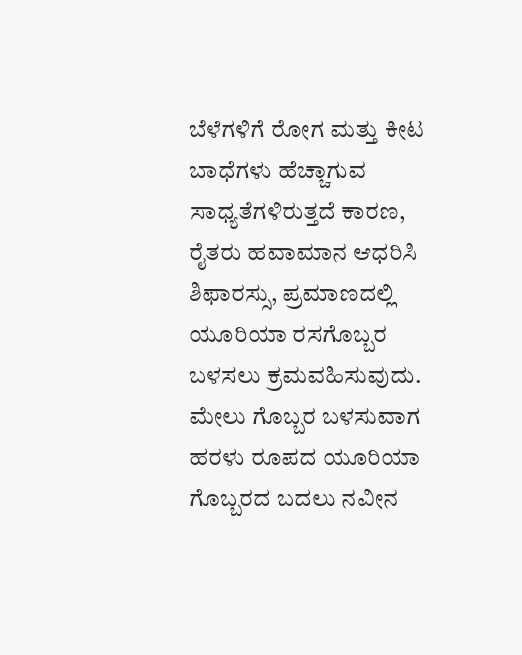ಬೆಳೆಗಳಿಗೆ ರೋಗ ಮತ್ತು ಕೀಟ ಬಾಧೆಗಳು ಹೆಚ್ಚಾಗುವ ಸಾಧ್ಯತೆಗಳಿರುತ್ತದೆ ಕಾರಣ, ರೈತರು ಹವಾಮಾನ ಆಧರಿಸಿ ಶಿಫಾರಸ್ಸು, ಪ್ರಮಾಣದಲ್ಲಿ ಯೂರಿಯಾ ರಸಗೊಬ್ಬರ ಬಳಸಲು ಕ್ರಮವಹಿಸುವುದು. ಮೇಲು ಗೊಬ್ಬರ ಬಳಸುವಾಗ ಹರಳು ರೂಪದ ಯೂರಿಯಾ ಗೊಬ್ಬರದ ಬದಲು ನವೀನ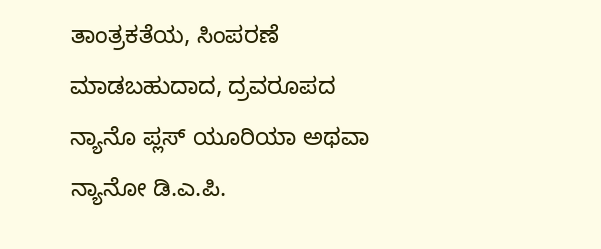ತಾಂತ್ರಕತೆಯ, ಸಿಂಪರಣೆ ಮಾಡಬಹುದಾದ, ದ್ರವರೂಪದ ನ್ಯಾನೊ ಪ್ಲಸ್ ಯೂರಿಯಾ ಅಥವಾ ನ್ಯಾನೋ ಡಿ.ಎ.ಪಿ.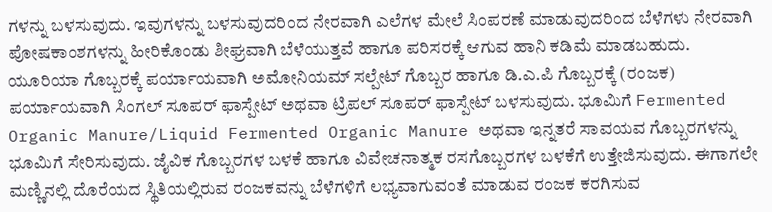ಗಳನ್ನು ಬಳಸುವುದು. ಇವುಗಳನ್ನು ಬಳಸುವುದರಿಂದ ನೇರವಾಗಿ ಎಲೆಗಳ ಮೇಲೆ ಸಿಂಪರಣೆ ಮಾಡುವುದರಿಂದ ಬೆಳೆಗಳು ನೇರವಾಗಿ ಪೋಷಕಾಂಶಗಳನ್ನು ಹೀರಿಕೊಂಡು ಶೀಘ್ರವಾಗಿ ಬೆಳೆಯುತ್ತವೆ ಹಾಗೂ ಪರಿಸರಕ್ಕೆ ಆಗುವ ಹಾನಿ ಕಡಿಮೆ ಮಾಡಬಹುದು.
ಯೂರಿಯಾ ಗೊಬ್ಬರಕ್ಕೆ ಪರ್ಯಾಯವಾಗಿ ಅಮೋನಿಯಮ್ ಸಲ್ಪೇಟ್ ಗೊಬ್ಬರ ಹಾಗೂ ಡಿ.ಎ.ಪಿ ಗೊಬ್ಬರಕ್ಕೆ (ರಂಜಕ) ಪರ್ಯಾಯವಾಗಿ ಸಿಂಗಲ್ ಸೂಪರ್ ಫಾಸ್ಪೇಟ್ ಅಥವಾ ಟ್ರಿಪಲ್ ಸೂಪರ್ ಫಾಸ್ಪೇಟ್ ಬಳಸುವುದು. ಭೂಮಿಗೆ Fermented Organic Manure/Liquid Fermented Organic Manure ಅಥವಾ ಇನ್ನತರೆ ಸಾವಯವ ಗೊಬ್ಬರಗಳನ್ನು ಭೂಮಿಗೆ ಸೇರಿಸುವುದು. ಜೈವಿಕ ಗೊಬ್ಬರಗಳ ಬಳಕೆ ಹಾಗೂ ವಿವೇಚನಾತ್ಮಕ ರಸಗೊಬ್ಬರಗಳ ಬಳಕೆಗೆ ಉತ್ತೇಜಿಸುವುದು. ಈಗಾಗಲೇ ಮಣ್ಣಿನಲ್ಲಿ ದೊರೆಯದ ಸ್ಥಿತಿಯಲ್ಲಿರುವ ರಂಜಕವನ್ನು ಬೆಳೆಗಳಿಗೆ ಲಭ್ಯವಾಗುವಂತೆ ಮಾಡುವ ರಂಜಕ ಕರಗಿಸುವ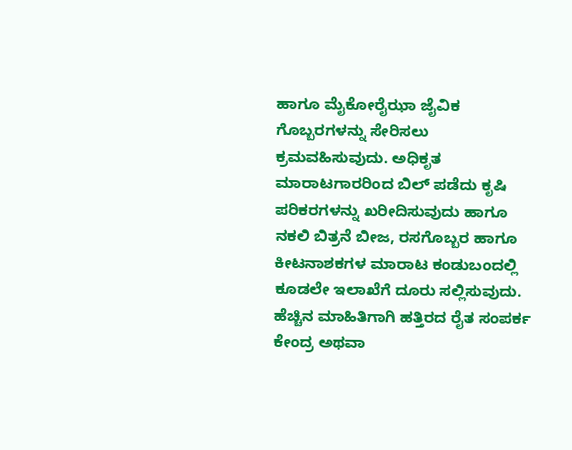ಹಾಗೂ ಮೈಕೋರೈಝಾ ಜೈವಿಕ ಗೊಬ್ಬರಗಳನ್ನು ಸೇರಿಸಲು ಕ್ರಮವಹಿಸುವುದು. ಅಧಿಕೃತ ಮಾರಾಟಗಾರರಿಂದ ಬಿಲ್ ಪಡೆದು ಕೃಷಿ ಪರಿಕರಗಳನ್ನು ಖರೀದಿಸುವುದು ಹಾಗೂ ನಕಲಿ ಬಿತ್ರನೆ ಬೀಜ, ರಸಗೊಬ್ಬರ ಹಾಗೂ ಕೀಟನಾಶಕಗಳ ಮಾರಾಟ ಕಂಡುಬಂದಲ್ಲಿ ಕೂಡಲೇ ಇಲಾಖೆಗೆ ದೂರು ಸಲ್ಲಿಸುವುದು.
ಹೆಚ್ಚಿನ ಮಾಹಿತಿಗಾಗಿ ಹತ್ತಿರದ ರೈತ ಸಂಪರ್ಕ ಕೇಂದ್ರ ಅಥವಾ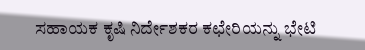ಸಹಾಯಕ ಕೃಷಿ ನಿರ್ದೇಶಕರ ಕಛೇರಿಯನ್ನು ಭೇಟಿ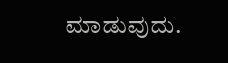ಮಾಡುವುದು.